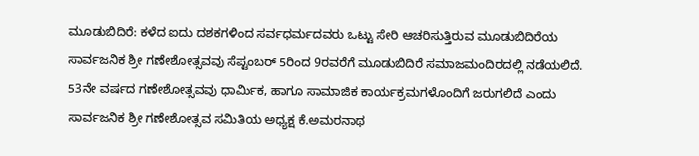ಮೂಡುಬಿದಿರೆ: ಕಳೆದ ಐದು ದಶಕಗಳಿಂದ ಸರ್ವಧರ್ಮದವರು ಒಟ್ಟು ಸೇರಿ ಆಚರಿಸುತ್ತಿರುವ ಮೂಡುಬಿದಿರೆಯ ಸಾರ್ವಜನಿಕ ಶ್ರೀ ಗಣೇಶೋತ್ಸವವು ಸೆಪ್ಟಂಬರ್ 5ರಿಂದ 9ರವರೆಗೆ ಮೂಡುಬಿದಿರೆ ಸಮಾಜಮಂದಿರದಲ್ಲಿ ನಡೆಯಲಿದೆ. 53ನೇ ವರ್ಷದ ಗಣೇಶೋತ್ಸವವು ಧಾರ್ಮಿಕ, ಹಾಗೂ ಸಾಮಾಜಿಕ ಕಾರ್ಯಕ್ರಮಗಳೊಂದಿಗೆ ಜರುಗಲಿದೆ ಎಂದು ಸಾರ್ವಜನಿಕ ಶ್ರೀ ಗಣೇಶೋತ್ಸವ ಸಮಿತಿಯ ಅಧ್ಯಕ್ಷ ಕೆ.ಅಮರನಾಥ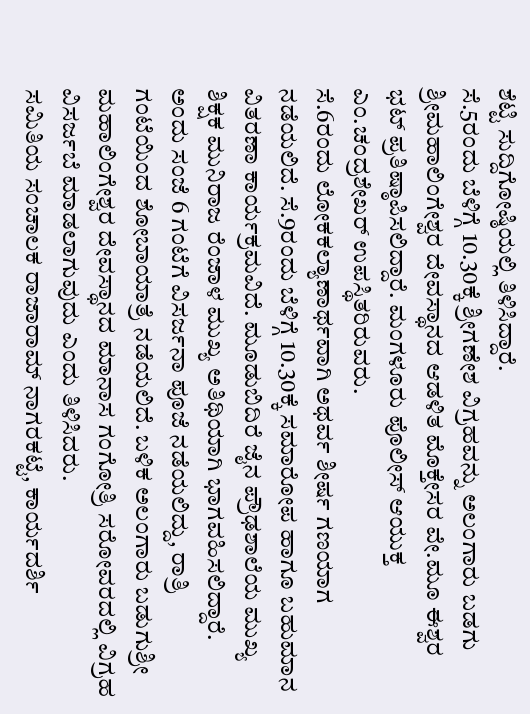ಶೆಟ್ಟಿ ಸುದ್ದಿಗೋಷ್ಠಿಯಲ್ಲಿ ತಿಳಿಸಿದ್ದಾರೆ.
ಸೆ.5ರಂದು ಬೆಳಿಗ್ಗೆ 10.30ಕ್ಕೆ ಶ್ರೀಗಣೇಶ ವಿಗ್ರಹವನ್ನು ಅಲಂಗಾರು ಬಡಗು ಶ್ರೀಮಹಾಲಿಂಗೇಶ್ವರ ದೇವಸ್ಥಾನದ ಆಡಳಿತ ಮೊಕ್ತೇಸರ ವೇ.ಮೂ ಈಶ್ವರ ಭಟ್ ಪ್ರತಿಷ್ಠಾಪಿಸಲಿದ್ದಾರೆ. ಮಂಗಳೂರು ಪೊಲೀಸ್ ಆಯುಕ್ತ ಎಂ.ಚಂದ್ರಶೇಖರ್ ಉಪಸ್ಥಿತರಿರುವರು.
ಸೆ.6ರಂದು ಲೋಕಕಲ್ಯಾಣಾರ್ಥವಾಗಿ ಅಥರ್ವ ಶೀರ್ಷ ಗಣಯಾಗ ನಡೆಯಲಿದೆ. ಸೆ.9ರಂದು ಬೆಳಿಗ್ಗೆ 10.30ಕ್ಕೆ ಸಮಾರೋಪ ಹಾಗೂ ಬಹುಮಾನ ವಿತರಣಾ ಕಾರ್ಯಕ್ರಮವಿದೆ. ಮೂಡುಬಿದಿರೆ ಜೈನ ಪ್ರೌಢಶಾಲೆಯ ಮುಖ್ಯ ಶಿಕ್ಷಕ ಮುನಿರಾಜ ರೆಂಜಾಳ ಮುಖ್ಯ ಅತಿಥಿಯಾಗಿ ಭಾಗವಹಿಸಲಿದ್ದಾರೆ. ಅಂದು ಸಂಜೆ 6 ಗಂಟೆಗೆ ವಿಸರ್ಜನಾ ಪೂಜೆ ನಡೆಯಲಿದ್ದು, ರಾತ್ರಿ ಗಂಟೆಯಿಂದ ಶೋಬಾಯಾತ್ರೆ ನಡೆಯಲಿದೆ. ಬಳಿಕ ಅಲಂಗಾರು ಬಡುಗುಶ್ರೀ ಮಹಾಲಿಂಗೇಶ್ವರ ದೇವಸ್ಥಾನದ ಮಾನಾಸ ಗಂಗೋತ್ರಿ ಸರೋವರದಲ್ಲಿ ವಿಗ್ರಹ ವಿಸರ್ಜಬೆ ಮಾಡಲಾಗುವುದು ಎಂದು ತಿಳಿಸಿದರು.
ಸಮಿತಿಯ ಸಂಚಾಲಕ ರಾಜಾರಾಮ್ ನಾಗರಕಟ್ಟೆ, ಕಾರ್ಯದರ್ಶಿ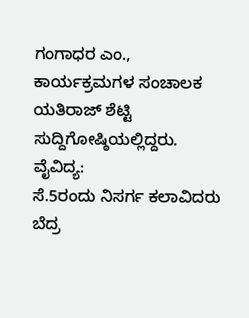ಗಂಗಾಧರ ಎಂ., ಕಾರ್ಯಕ್ರಮಗಳ ಸಂಚಾಲಕ ಯತಿರಾಜ್ ಶೆಟ್ಟಿ ಸುದ್ದಿಗೋಷ್ಠಿಯಲ್ಲಿದ್ದರು.
ವೈವಿದ್ಯ:
ಸೆ.5ರಂದು ನಿಸರ್ಗ ಕಲಾವಿದರು ಬೆದ್ರ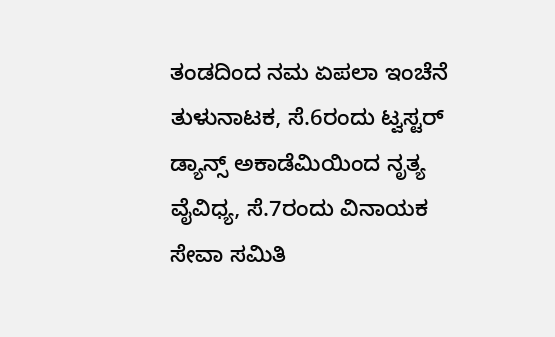ತಂಡದಿಂದ ನಮ ಏಪಲಾ ಇಂಚೆನೆ ತುಳುನಾಟಕ, ಸೆ.6ರಂದು ಟ್ವಸ್ಟರ್ ಡ್ಯಾನ್ಸ್ ಅಕಾಡೆಮಿಯಿಂದ ನೃತ್ಯ ವೈವಿಧ್ಯ, ಸೆ.7ರಂದು ವಿನಾಯಕ ಸೇವಾ ಸಮಿತಿ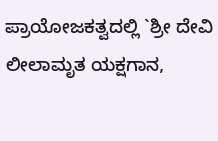ಪ್ರಾಯೋಜಕತ್ವದಲ್ಲಿ `ಶ್ರೀ ದೇವಿ ಲೀಲಾಮೃತ ಯಕ್ಷಗಾನ,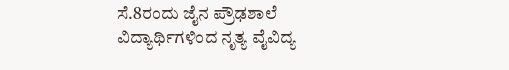ಸೆ.8ರಂದು ಜೈನ ಪ್ರೌಢಶಾಲೆ ವಿದ್ಯಾರ್ಥಿಗಳಿಂದ ನೃತ್ಯ ವೈವಿದ್ಯ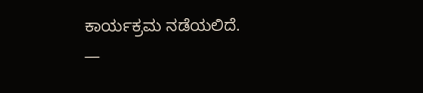ಕಾರ್ಯಕ್ರಮ ನಡೆಯಲಿದೆ.
—